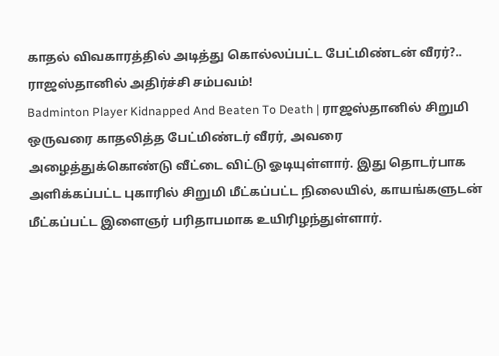காதல் விவகாரத்தில் அடித்து கொல்லப்பட்ட பேட்மிண்டன் வீரர்?.. ராஜஸ்தானில் அதிர்ச்சி சம்பவம்!
Badminton Player Kidnapped And Beaten To Death | ராஜஸ்தானில் சிறுமி ஒருவரை காதலித்த பேட்மிண்டர் வீரர், அவரை அழைத்துக்கொண்டு வீட்டை விட்டு ஓடியுள்ளார். இது தொடர்பாக அளிக்கப்பட்ட புகாரில் சிறுமி மீட்கப்பட்ட நிலையில், காயங்களுடன் மீட்கப்பட்ட இளைஞர் பரிதாபமாக உயிரிழந்துள்ளார்.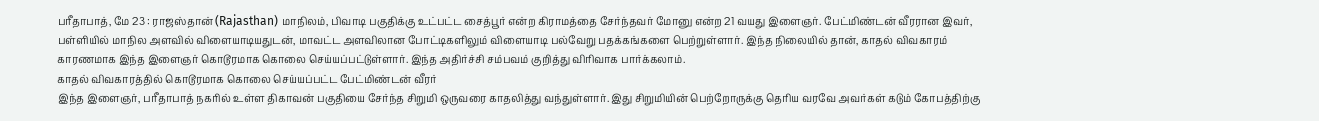பரீதாபாத், மே 23 : ராஜஸ்தான் (Rajasthan) மாநிலம், பிவாடி பகுதிக்கு உட்பட்ட சைத்பூர் என்ற கிராமத்தை சேர்ந்தவர் மோனு என்ற 21 வயது இளைஞர். பேட்மிண்டன் வீரரான இவர், பள்ளியில் மாநில அளவில் விளையாடியதுடன், மாவட்ட அளவிலான போட்டிகளிலும் விளையாடி பல்வேறு பதக்கங்களை பெற்றுள்ளார். இந்த நிலையில் தான், காதல் விவகாரம் காரணமாக இந்த இளைஞர் கொடூரமாக கொலை செய்யப்பட்டுள்ளார். இந்த அதிர்ச்சி சம்பவம் குறித்து விரிவாக பார்க்கலாம்.
காதல் விவகாரத்தில் கொடூரமாக கொலை செய்யப்பட்ட பேட்மிண்டன் வீரர்
இந்த இளைஞர், பரீதாபாத் நகரில் உள்ள திகாவன் பகுதியை சேர்ந்த சிறுமி ஒருவரை காதலித்து வந்துள்ளார். இது சிறுமியின் பெற்றோருக்கு தெரிய வரவே அவர்கள் கடும் கோபத்திற்கு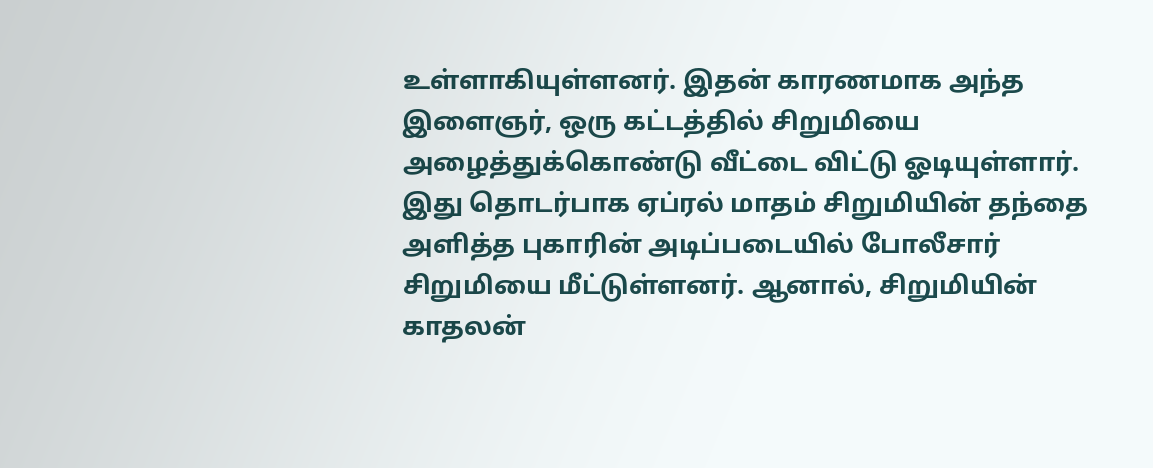உள்ளாகியுள்ளனர். இதன் காரணமாக அந்த இளைஞர், ஒரு கட்டத்தில் சிறுமியை அழைத்துக்கொண்டு வீட்டை விட்டு ஓடியுள்ளார். இது தொடர்பாக ஏப்ரல் மாதம் சிறுமியின் தந்தை அளித்த புகாரின் அடிப்படையில் போலீசார் சிறுமியை மீட்டுள்ளனர். ஆனால், சிறுமியின் காதலன்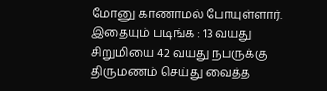மோனு காணாமல் போயுள்ளார்.
இதையும் படிங்க : 13 வயது சிறுமியை 42 வயது நபருக்கு திருமணம் செய்து வைத்த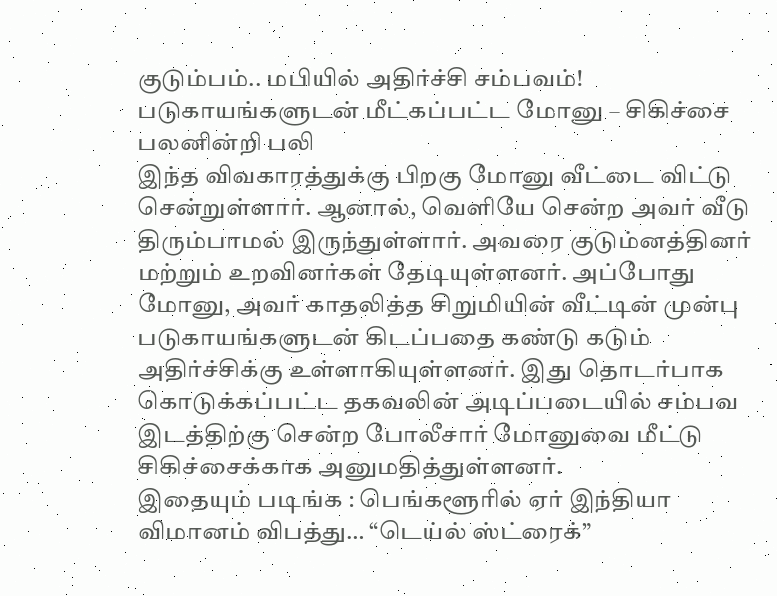குடும்பம்.. மபியில் அதிர்ச்சி சம்பவம்!
படுகாயங்களுடன் மீட்கப்பட்ட மோனு – சிகிச்சை பலனின்றி பலி
இந்த விவகாரத்துக்கு பிறகு மோனு வீட்டை விட்டு சென்றுள்ளார். ஆனால், வெளியே சென்ற அவர் வீடு திரும்பாமல் இருந்துள்ளார். அவரை குடும்னத்தினர் மற்றும் உறவினர்கள் தேடியுள்ளனர். அப்போது மோனு, அவர் காதலித்த சிறுமியின் வீட்டின் முன்பு படுகாயங்களுடன் கிடப்பதை கண்டு கடும் அதிர்ச்சிக்கு உள்ளாகியுள்ளனர். இது தொடர்பாக கொடுக்கப்பட்ட தகவலின் அடிப்படையில் சம்பவ இடத்திற்கு சென்ற போலீசார் மோனுவை மீட்டு சிகிச்சைக்காக அனுமதித்துள்ளனர்.
இதையும் படிங்க : பெங்களூரில் ஏர் இந்தியா விமானம் விபத்து… “டெய்ல் ஸ்ட்ரைக்”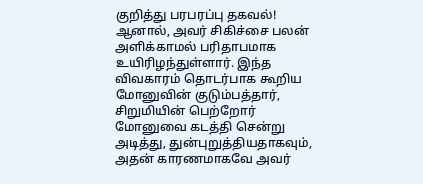குறித்து பரபரப்பு தகவல்!
ஆனால், அவர் சிகிச்சை பலன் அளிக்காமல் பரிதாபமாக உயிரிழந்துள்ளார். இந்த விவகாரம் தொடர்பாக கூறிய மோனுவின் குடும்பத்தார், சிறுமியின் பெற்றோர் மோனுவை கடத்தி சென்று அடித்து, துன்புறுத்தியதாகவும், அதன் காரணமாகவே அவர்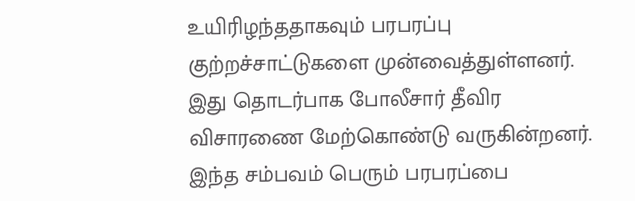உயிரிழந்ததாகவும் பரபரப்பு குற்றச்சாட்டுகளை முன்வைத்துள்ளனர். இது தொடர்பாக போலீசார் தீவிர விசாரணை மேற்கொண்டு வருகின்றனர். இந்த சம்பவம் பெரும் பரபரப்பை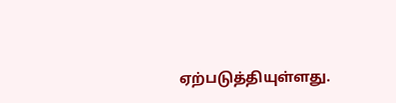ஏற்படுத்தியுள்ளது.